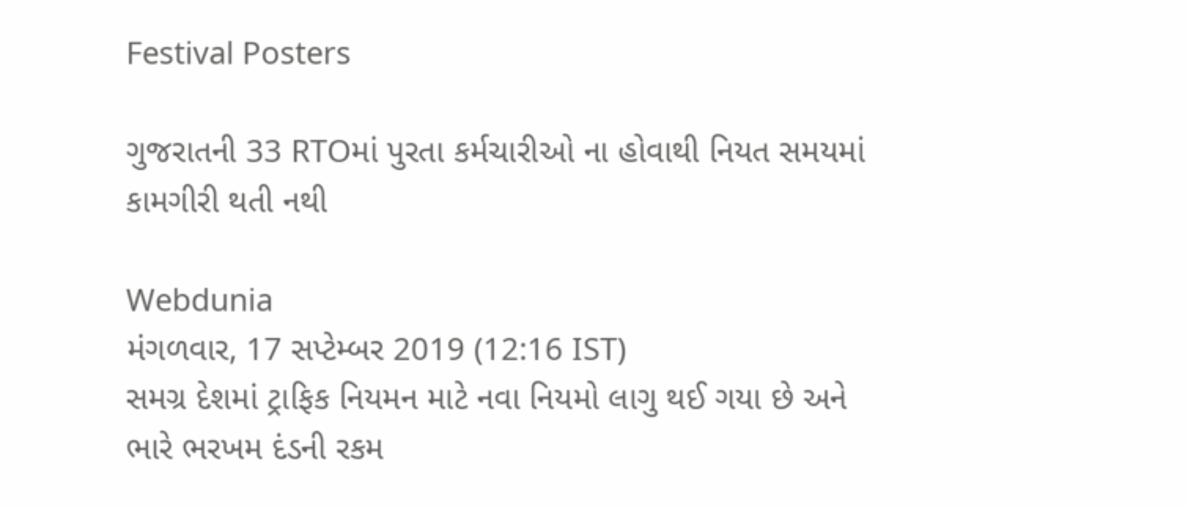Festival Posters

ગુજરાતની 33 RTOમાં પુરતા કર્મચારીઓ ના હોવાથી નિયત સમયમાં કામગીરી થતી નથી

Webdunia
મંગળવાર, 17 સપ્ટેમ્બર 2019 (12:16 IST)
સમગ્ર દેશમાં ટ્રાફિક નિયમન માટે નવા નિયમો લાગુ થઈ ગયા છે અને ભારે ભરખમ દંડની રકમ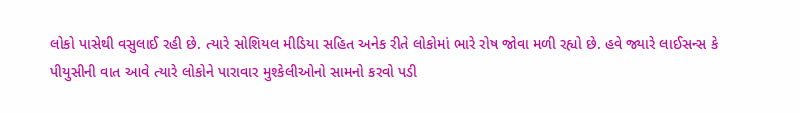લોકો પાસેથી વસુલાઈ રહી છે. ત્યારે સોશિયલ મીડિયા સહિત અનેક રીતે લોકોમાં ભારે રોષ જોવા મળી રહ્યો છે. હવે જ્યારે લાઈસન્સ કે પીયુસીની વાત આવે ત્યારે લોકોને પારાવાર મુશ્કેલીઓનો સામનો કરવો પડી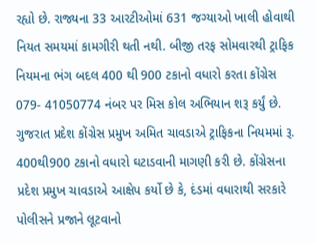રહ્યો છે. રાજ્યના 33 આરટીઓમાં 631 જગ્યાઓ ખાલી હોવાથી નિયત સમયમાં કામગીરી થતી નથી. બીજી તરફ સોમવારથી ટ્રાફિક નિયમના ભંગ બદલ 400 થી 900 ટકાનો વધારો કરતા કોંગ્રેસ 079- 41050774 નંબર પર મિસ કોલ અભિયાન શરૂ કર્યું છે. ગુજરાત પ્રદેશ કોંગ્રેસ પ્રમુખ અમિત ચાવડાએ ટ્રાફિકના નિયમમાં રૂ. 400થી900 ટકાનો વધારો ઘટાડવાની માગણી કરી છે. કોંગ્રેસના પ્રદેશ પ્રમુખ ચાવડાએ આક્ષેપ કર્યો છે કે, દંડમાં વધારાથી સરકારે પોલીસને પ્રજાને લૂટવાનો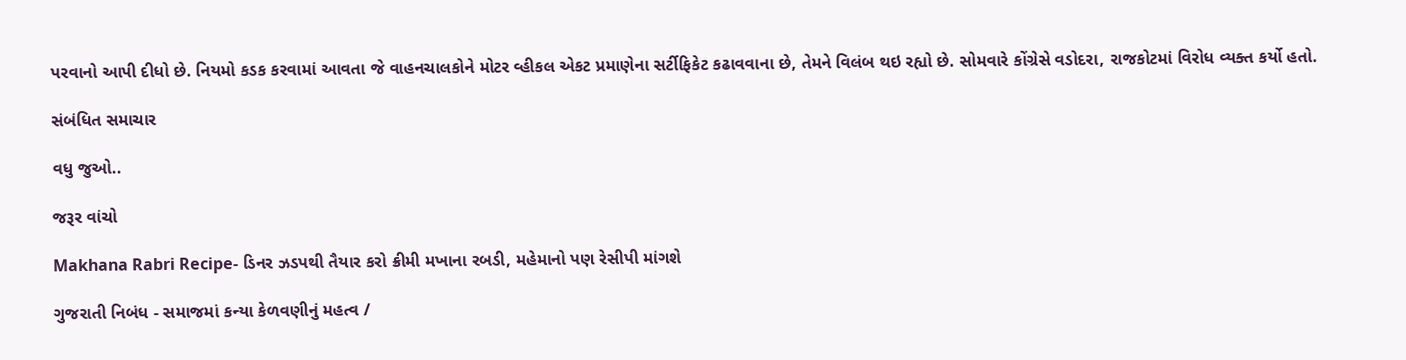પરવાનો આપી દીધો છે. નિયમો કડક કરવામાં આવતા જે વાહનચાલકોને મોટર વ્હીકલ એકટ પ્રમાણેના સર્ટીફિકેટ કઢાવવાના છે, તેમને વિલંબ થઇ રહ્યો છે. સોમવારે કોંગ્રેસે વડોદરા, રાજકોટમાં વિરોધ વ્યક્ત કર્યો હતો.

સંબંધિત સમાચાર

વધુ જુઓ..

જરૂર વાંચો

Makhana Rabri Recipe- ડિનર ઝડપથી તૈયાર કરો ક્રીમી મખાના રબડી, મહેમાનો પણ રેસીપી માંગશે

ગુજરાતી નિબંધ - સમાજમાં કન્યા કેળવણીનું મહત્વ /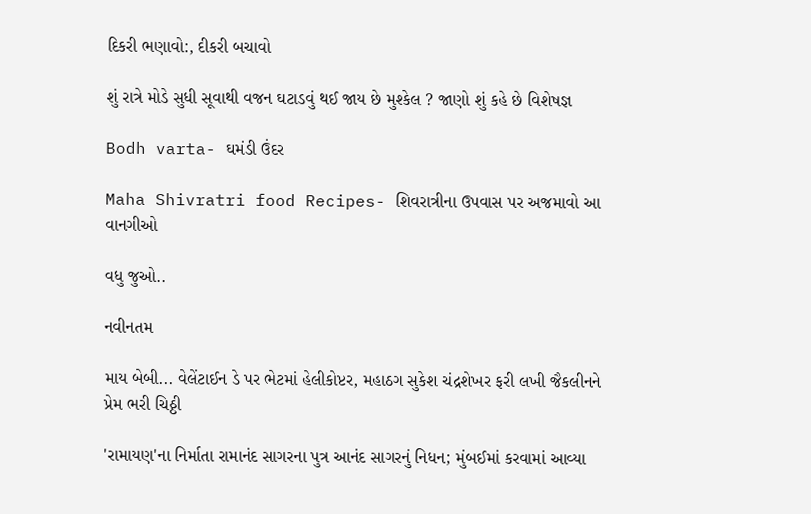દિકરી ભણાવો:, દીકરી બચાવો

શું રાત્રે મોડે સુધી સૂવાથી વજન ઘટાડવું થઈ જાય છે મુશ્કેલ ? જાણો શું કહે છે વિશેષજ્ઞ

Bodh varta- ઘમંડી ઉંદર

Maha Shivratri food Recipes- શિવરાત્રીના ઉપવાસ પર અજમાવો આ વાનગીઓ

વધુ જુઓ..

નવીનતમ

માય બેબી... વેલેંટાઈન ડે પર ભેટમાં હેલીકોપ્ટર, મહાઠગ સુકેશ ચંદ્રશેખર ફરી લખી જૈકલીનને પ્રેમ ભરી ચિઠ્ઠી

'રામાયણ'ના નિર્માતા રામાનંદ સાગરના પુત્ર આનંદ સાગરનું નિધન; મુંબઈમાં કરવામાં આવ્યા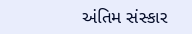અંતિમ સંસ્કાર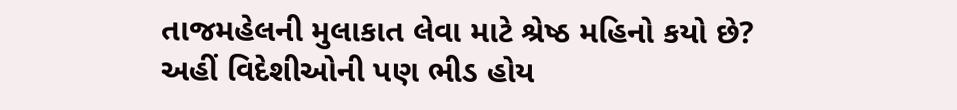તાજમહેલની મુલાકાત લેવા માટે શ્રેષ્ઠ મહિનો કયો છે? અહીં વિદેશીઓની પણ ભીડ હોય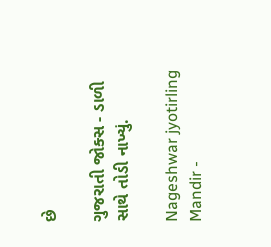છે

ગુજરાતી જોક્સ - ડાળી સાથે તોડી નાખ્યું.

Nageshwar jyotirling Mandir -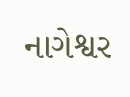નાગેશ્વર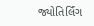જ્યોતિર્લિંગ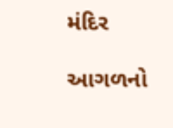મંદિર

આગળનો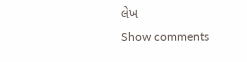લેખ
Show comments